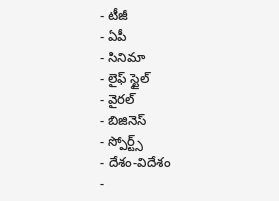- టీజీ
- ఏపీ
- సినిమా
- లైఫ్ స్టైల్
- వైరల్
- బిజినెస్
- స్పోర్ట్స్
- దేశం-విదేశం
-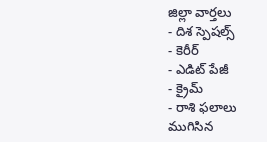జిల్లా వార్తలు
- దిశ స్పెషల్స్
- కెరీర్
- ఎడిట్ పేజీ
- క్రైమ్
- రాశి ఫలాలు
ముగిసిన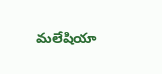మలేషియా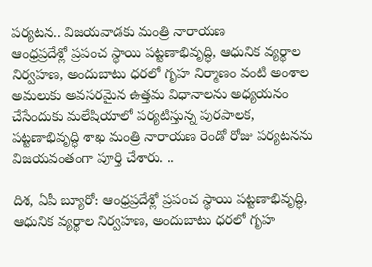పర్యటన.. విజయవాడకు మంత్రి నారాయణ
ఆంధ్రప్రదేశ్లో ప్రపంచ స్థాయి పట్టణాభివృద్ధి, ఆధునిక వ్యర్థాల నిర్వహణ, అందుబాటు ధరలో గృహ నిర్మాణం వంటి అంశాల అమలుకు అవసరమైన ఉత్తమ విధానాలను అధ్యయనం చేసేందుకు మలేషియాలో పర్యటిస్తున్న పురపాలక, పట్టణాభివృద్ధి శాఖ మంత్రి నారాయణ రెండో రోజు పర్యటనను విజయవంతంగా పూర్తి చేశారు. ..

దిశ, ఏపీ బ్యూరో: ఆంధ్రప్రదేశ్లో ప్రపంచ స్థాయి పట్టణాభివృద్ధి, ఆధునిక వ్యర్థాల నిర్వహణ, అందుబాటు ధరలో గృహ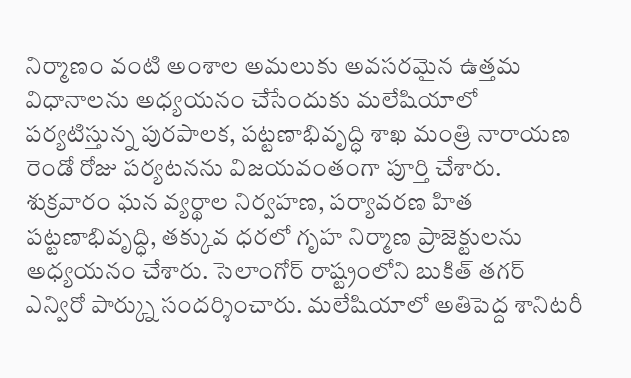నిర్మాణం వంటి అంశాల అమలుకు అవసరమైన ఉత్తమ విధానాలను అధ్యయనం చేసేందుకు మలేషియాలో పర్యటిస్తున్న పురపాలక, పట్టణాభివృద్ధి శాఖ మంత్రి నారాయణ రెండో రోజు పర్యటనను విజయవంతంగా పూర్తి చేశారు. శుక్రవారం ఘన వ్యర్థాల నిర్వహణ, పర్యావరణ హిత పట్టణాభివృద్ధి, తక్కువ ధరలో గృహ నిర్మాణ ప్రాజెక్టులను అధ్యయనం చేశారు. సెలాంగోర్ రాష్ట్రంలోని బుకిత్ తగర్ ఎన్విరో పార్క్ను సందర్శించారు. మలేషియాలో అతిపెద్ద శానిటరీ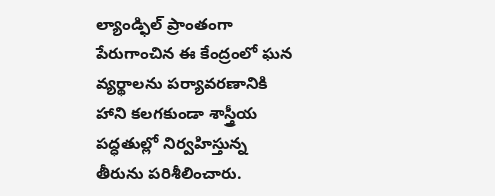ల్యాండ్ఫిల్ ప్రాంతంగా పేరుగాంచిన ఈ కేంద్రంలో ఘన వ్యర్థాలను పర్యావరణానికి హాని కలగకుండా శాస్త్రీయ పద్ధతుల్లో నిర్వహిస్తున్న తీరును పరిశీలించారు.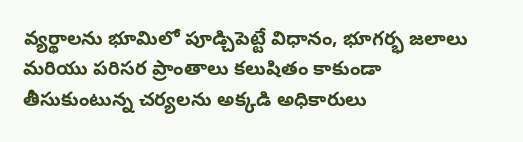వ్యర్థాలను భూమిలో పూడ్చిపెట్టే విధానం, భూగర్భ జలాలు మరియు పరిసర ప్రాంతాలు కలుషితం కాకుండా తీసుకుంటున్న చర్యలను అక్కడి అధికారులు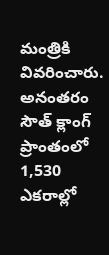మంత్రికి వివరించారు.
అనంతరం సౌత్ క్లాంగ్ ప్రాంతంలో 1,530 ఎకరాల్లో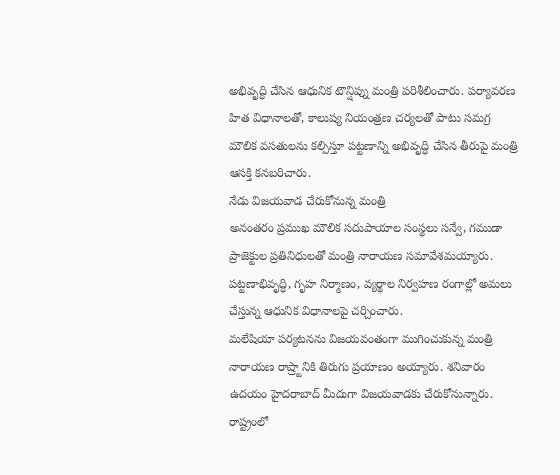అభివృద్ధి చేసిన ఆధునిక టౌన్షిప్ను మంత్రి పరిశీలించారు. పర్యావరణ హిత విధానాలతో, కాలుష్య నియంత్రణ చర్యలతో పాటు సమగ్ర మౌలిక వసతులను కల్పిస్తూ పట్టణాన్ని అభివృద్ధి చేసిన తీరుపై మంత్రి ఆసక్తి కనబరిచారు.
నేడు విజయవాడ చేరుకోనున్న మంత్రి
అనంతరం ప్రముఖ మౌలిక సదుపాయాల సంస్థలు సన్వే, గముడా ప్రాజెక్టుల ప్రతినిధులతో మంత్రి నారాయణ సమావేశమయ్యారు. పట్టణాభివృద్ధి, గృహ నిర్మాణం, వ్యర్థాల నిర్వహణ రంగాల్లో అమలు చేస్తున్న ఆధునిక విధానాలపై చర్చించారు.
మలేషియా పర్యటనను విజయవంతంగా ముగించుకున్న మంత్రి నారాయణ రాష్ర్టానికి తిరుగు ప్రయాణం అయ్యారు. శనివారం ఉదయం హైదరాబాద్ మీదుగా విజయవాడకు చేరుకోనున్నారు. రాష్ట్రంలో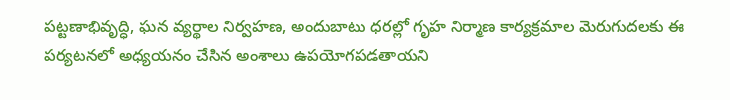పట్టణాభివృద్ధి, ఘన వ్యర్థాల నిర్వహణ, అందుబాటు ధరల్లో గృహ నిర్మాణ కార్యక్రమాల మెరుగుదలకు ఈ పర్యటనలో అధ్యయనం చేసిన అంశాలు ఉపయోగపడతాయని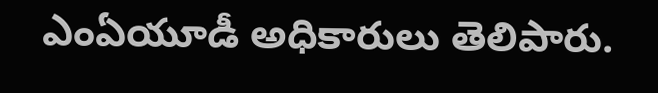ఎంఏయూడీ అధికారులు తెలిపారు.